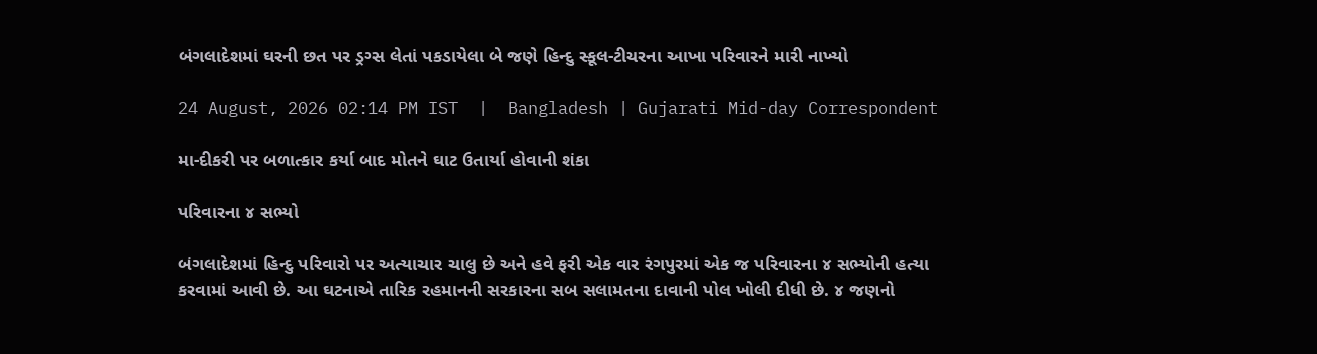બંગલાદેશમાં ઘરની છત પર ડ્રગ્સ લેતાં પકડાયેલા બે જણે હિન્દુ સ્કૂલ-ટીચરના આખા પરિવારને મારી નાખ્યો

24 August, 2026 02:14 PM IST  |  Bangladesh | Gujarati Mid-day Correspondent

મા-દીકરી પર બળાત્કાર કર્યા બાદ મોતને ઘાટ ઉતાર્યા હોવાની શંકા

પરિવારના ૪ સભ્યો

બંગલાદેશમાં હિન્દુ પરિવારો પર અત્યાચાર ચાલુ છે અને હવે ફરી એક વાર રંગપુરમાં એક જ પરિવારના ૪ સભ્યોની હત્યા કરવામાં આવી છે. આ ઘટનાએ તારિક રહમાનની સરકારના સબ સલામતના દાવાની પોલ ખોલી દીધી છે. ૪ જણનો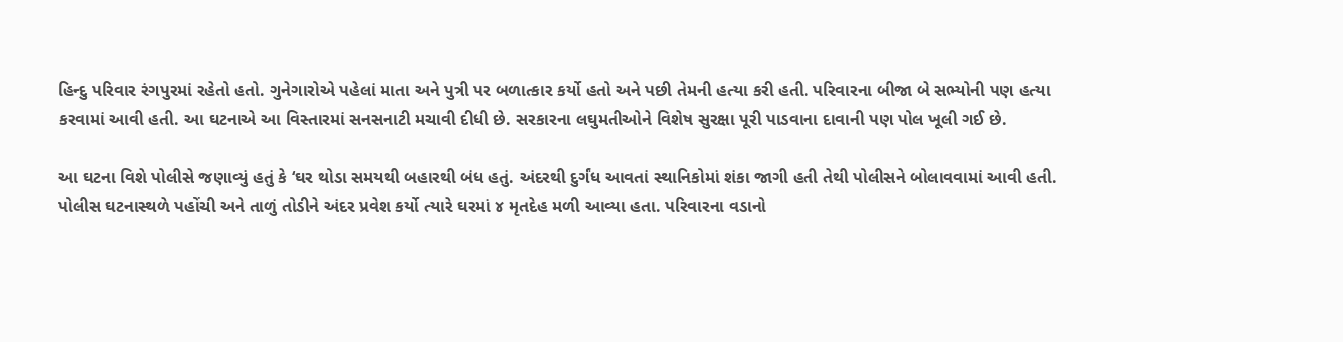હિન્દુ પરિવાર રંગપુરમાં રહેતો હતો. ગુનેગારોએ પહેલાં માતા અને પુત્રી પર બળાત્કાર કર્યો હતો અને પછી તેમની હત્યા કરી હતી. પરિવારના બીજા બે સભ્યોની પણ હત્યા કરવામાં આવી હતી. આ ઘટનાએ આ વિસ્તારમાં સનસનાટી મચાવી દીધી છે. સરકારના લઘુમતીઓને વિશેષ સુરક્ષા પૂરી પાડવાના દાવાની પણ પોલ ખૂલી ગઈ છે.

આ ઘટના વિશે પોલીસે જણાવ્યું હતું કે ‘ઘર થોડા સમયથી બહારથી બંધ હતું. અંદરથી દુર્ગંધ આવતાં સ્થાનિકોમાં શંકા જાગી હતી તેથી પોલીસને બોલાવવામાં આવી હતી. પોલીસ ઘટનાસ્થળે પહોંચી અને તાળું તોડીને અંદર પ્રવેશ કર્યો ત્યારે ઘરમાં ૪ મૃતદેહ મળી આવ્યા હતા. પરિવારના વડાનો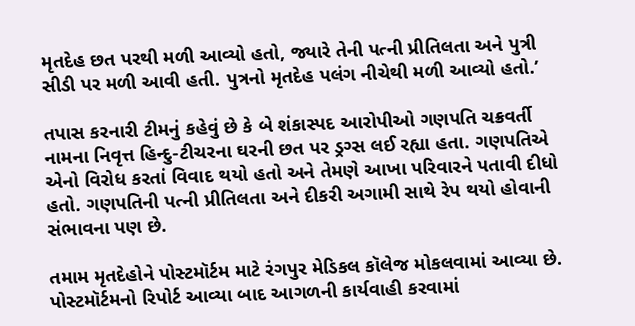મૃતદેહ છત પરથી મળી આવ્યો હતો, જ્યારે તેની પત્ની પ્રીતિલતા અને પુત્રી સીડી પર મળી આવી હતી. પુત્રનો મૃતદેહ પલંગ નીચેથી મળી આવ્યો હતો.’

તપાસ કરનારી ટીમનું કહેવું છે કે બે શંકાસ્પદ આરોપીઓ ગણપતિ ચક્રવર્તી નામના નિવૃત્ત હિન્દુ-ટીચરના ઘરની છત પર ડ્રગ્સ લઈ રહ્યા હતા. ગણપતિએ એનો વિરોધ કરતાં વિવાદ થયો હતો અને તેમણે આખા પરિવારને પતાવી દીધો હતો. ગણપતિની પત્ની પ્રીતિલતા અને દીકરી અગામી સાથે રેપ થયો હોવાની સંભાવના પણ છે.

તમામ મૃતદેહોને પોસ્ટમૉર્ટમ માટે રંગપુર મેડિકલ કૉલેજ મોકલવામાં આવ્યા છે. પોસ્ટમૉર્ટમનો રિપોર્ટ આવ્યા બાદ આગળની કાર્યવાહી કરવામાં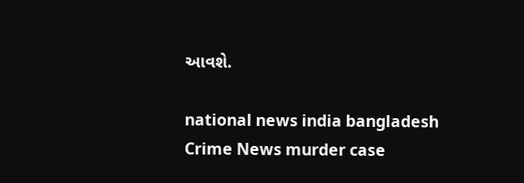આવશે.

national news india bangladesh Crime News murder case